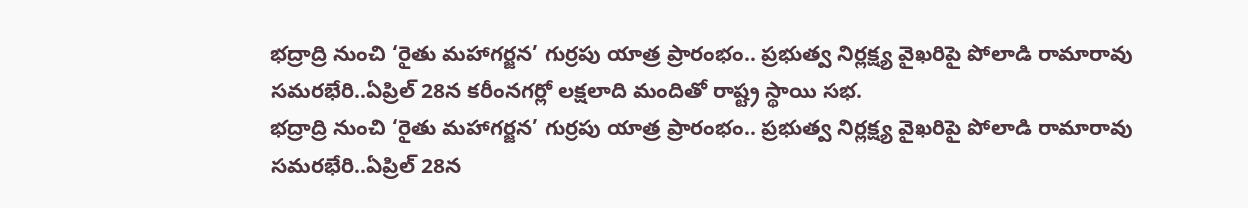భద్రాద్రి నుంచి ‘రైతు మహాగర్జన’ గుర్రపు యాత్ర ప్రారంభం.. ప్రభుత్వ నిర్లక్ష్య వైఖరిపై పోలాడి రామారావు సమరభేరి..ఏప్రిల్ 28న కరీంనగర్లో లక్షలాది మందితో రాష్ట్ర స్థాయి సభ.
భద్రాద్రి నుంచి ‘రైతు మహాగర్జన’ గుర్రపు యాత్ర ప్రారంభం.. ప్రభుత్వ నిర్లక్ష్య వైఖరిపై పోలాడి రామారావు సమరభేరి..ఏప్రిల్ 28న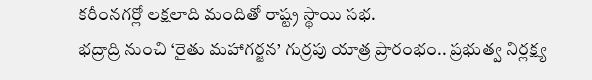కరీంనగర్లో లక్షలాది మందితో రాష్ట్ర స్థాయి సభ.
భద్రాద్రి నుంచి ‘రైతు మహాగర్జన’ గుర్రపు యాత్ర ప్రారంభం.. ప్రభుత్వ నిర్లక్ష్య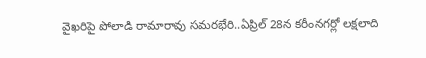వైఖరిపై పోలాడి రామారావు సమరభేరి..ఏప్రిల్ 28న కరీంనగర్లో లక్షలాది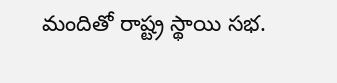మందితో రాష్ట్ర స్థాయి సభ.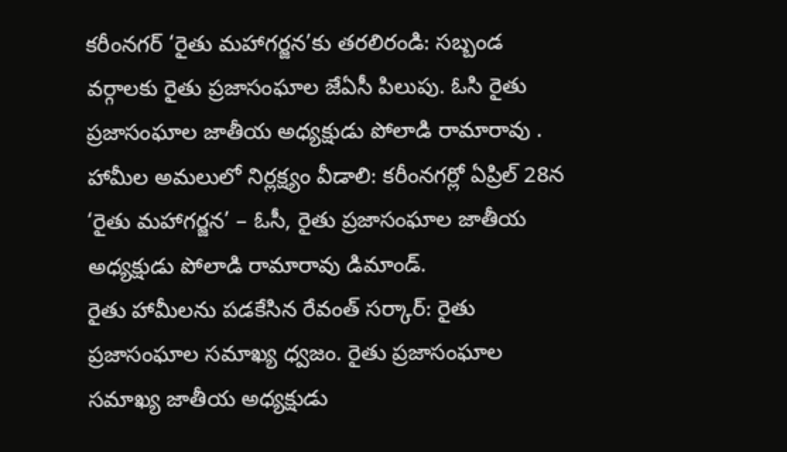కరీంనగర్ ‘రైతు మహాగర్జన’కు తరలిరండి: సబ్బండ వర్గాలకు రైతు ప్రజాసంఘాల జేఏసీ పిలుపు. ఓసి రైతు ప్రజాసంఘాల జాతీయ అధ్యక్షుడు పోలాడి రామారావు .
హామీల అమలులో నిర్లక్ష్యం వీడాలి: కరీంనగర్లో ఏప్రిల్ 28న ‘రైతు మహాగర్జన’ – ఓసీ, రైతు ప్రజాసంఘాల జాతీయ అధ్యక్షుడు పోలాడి రామారావు డిమాండ్.
రైతు హామీలను పడకేసిన రేవంత్ సర్కార్: రైతు ప్రజాసంఘాల సమాఖ్య ధ్వజం. రైతు ప్రజాసంఘాల సమాఖ్య జాతీయ అధ్యక్షుడు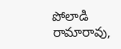పోలాడి రామారావు,